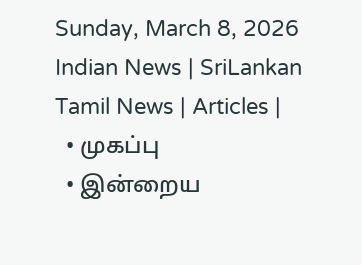Sunday, March 8, 2026
Indian News | SriLankan Tamil News | Articles |
  • முகப்பு
  • இன்றைய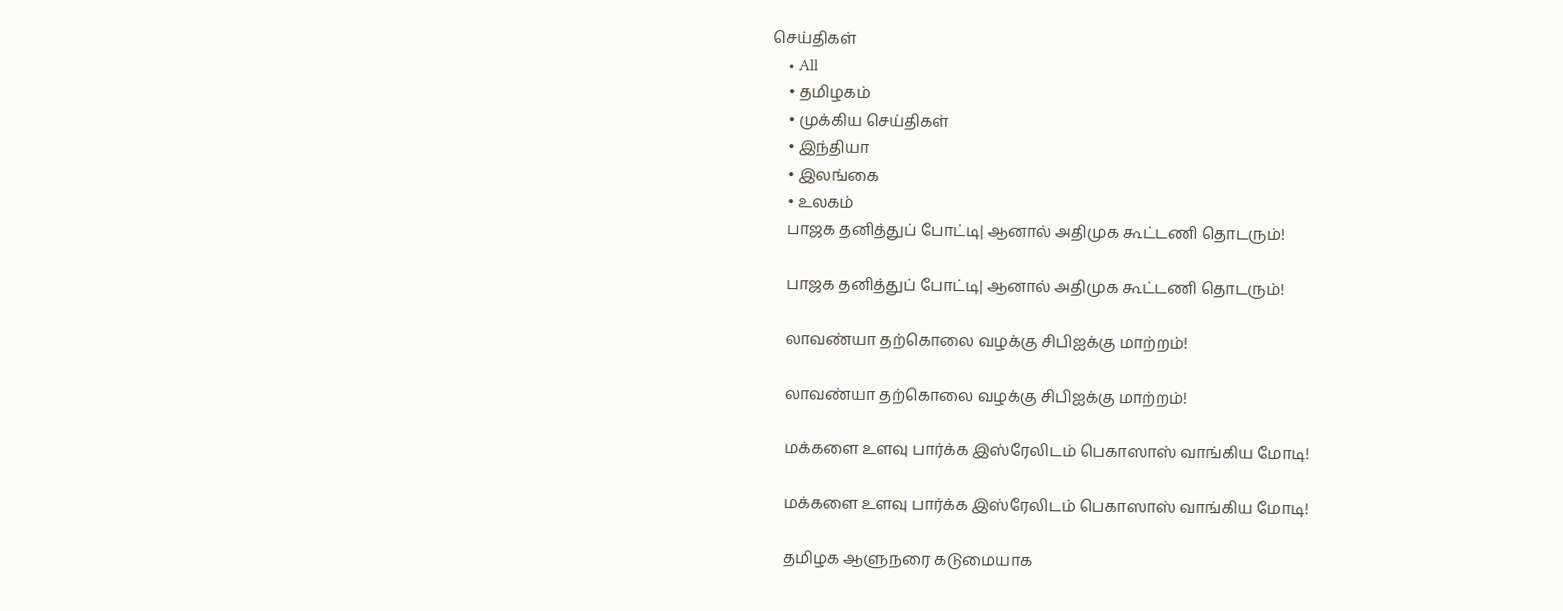செய்திகள்
    • All
    • தமிழகம்
    • முக்கிய செய்திகள்
    • இந்தியா
    • இலங்கை
    • உலகம்
    பாஜக தனித்துப் போட்டி| ஆனால் அதிமுக கூட்டணி தொடரும்!

    பாஜக தனித்துப் போட்டி| ஆனால் அதிமுக கூட்டணி தொடரும்!

    லாவண்யா தற்கொலை வழக்கு சிபிஐக்கு மாற்றம்!

    லாவண்யா தற்கொலை வழக்கு சிபிஐக்கு மாற்றம்!

    மக்களை உளவு பார்க்க இஸ்ரேலிடம் பெகாஸாஸ் வாங்கிய மோடி!

    மக்களை உளவு பார்க்க இஸ்ரேலிடம் பெகாஸாஸ் வாங்கிய மோடி!

    தமிழக ஆளுநரை கடுமையாக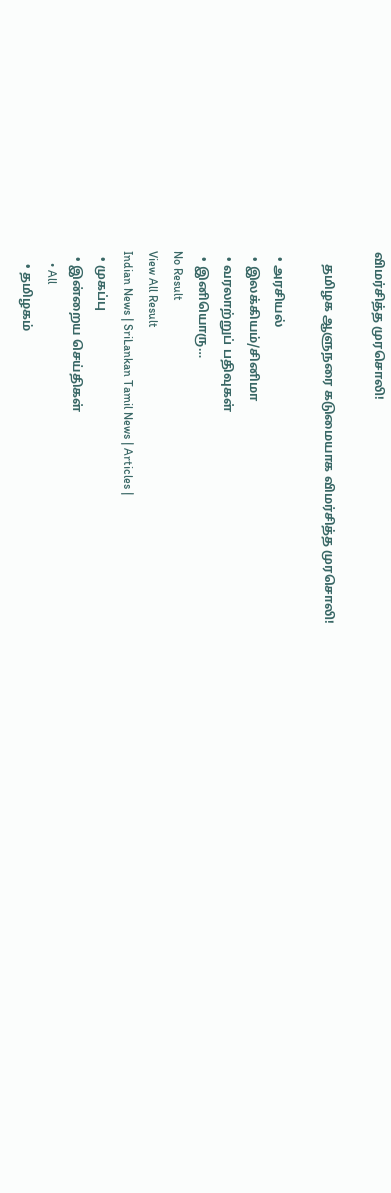விமர்சித்த முரசொலி!

    தமிழக ஆளுநரை கடுமையாக விமர்சித்த முரசொலி!

  • அரசியல்
  • இலக்கியம்/சினிமா
  • வரலாற்றுப் பதிவுகள்
  • இனியொரு…
No Result
View All Result
Indian News | SriLankan Tamil News | Articles |
  • முகப்பு
  • இன்றைய செய்திகள்
    • All
    • தமிழகம்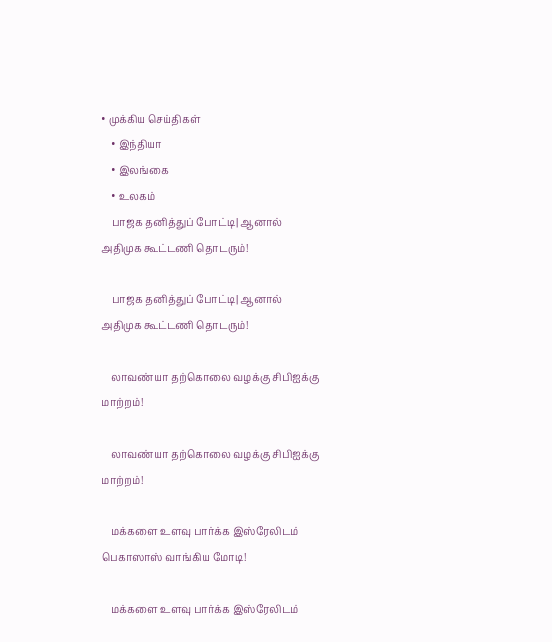• முக்கிய செய்திகள்
    • இந்தியா
    • இலங்கை
    • உலகம்
    பாஜக தனித்துப் போட்டி| ஆனால் அதிமுக கூட்டணி தொடரும்!

    பாஜக தனித்துப் போட்டி| ஆனால் அதிமுக கூட்டணி தொடரும்!

    லாவண்யா தற்கொலை வழக்கு சிபிஐக்கு மாற்றம்!

    லாவண்யா தற்கொலை வழக்கு சிபிஐக்கு மாற்றம்!

    மக்களை உளவு பார்க்க இஸ்ரேலிடம் பெகாஸாஸ் வாங்கிய மோடி!

    மக்களை உளவு பார்க்க இஸ்ரேலிடம்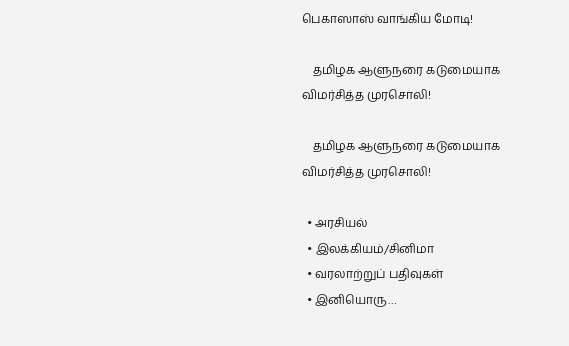பெகாஸாஸ் வாங்கிய மோடி!

    தமிழக ஆளுநரை கடுமையாக விமர்சித்த முரசொலி!

    தமிழக ஆளுநரை கடுமையாக விமர்சித்த முரசொலி!

  • அரசியல்
  • இலக்கியம்/சினிமா
  • வரலாற்றுப் பதிவுகள்
  • இனியொரு…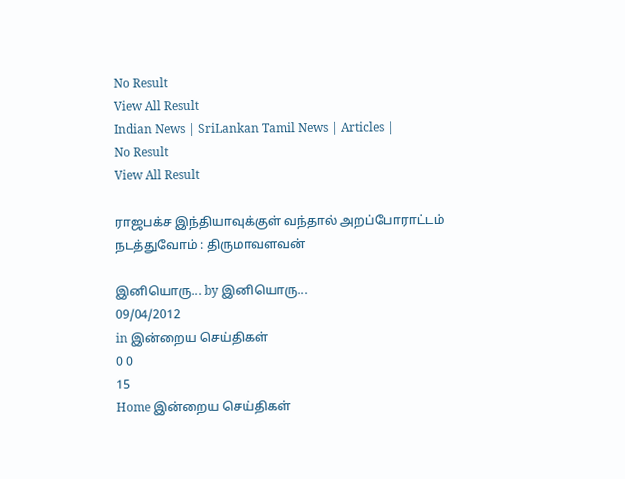No Result
View All Result
Indian News | SriLankan Tamil News | Articles |
No Result
View All Result

ராஜபக்ச இந்தியாவுக்குள் வந்தால் அறப்போராட்டம் நடத்துவோம் : திருமாவளவன்

இனியொரு... by இனியொரு...
09/04/2012
in இன்றைய செய்திகள்
0 0
15
Home இன்றைய செய்திகள்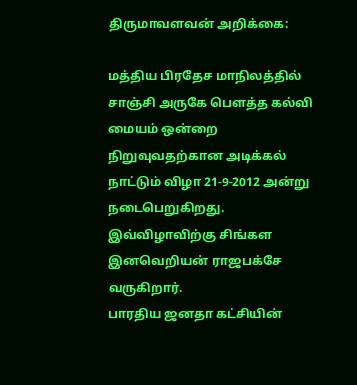திருமாவளவன் அறிக்கை:

மத்திய பிரதேச மாநிலத்தில் சாஞ்சி அருகே பௌத்த கல்வி மையம் ஒன்றை நிறுவுவதற்கான அடிக்கல் நாட்டும் விழா 21-9-2012 அன்று நடைபெறுகிறது. இவ்விழாவிற்கு சிங்கள இனவெறியன் ராஜபக்சே வருகிறார்.
பாரதிய ஜனதா கட்சியின்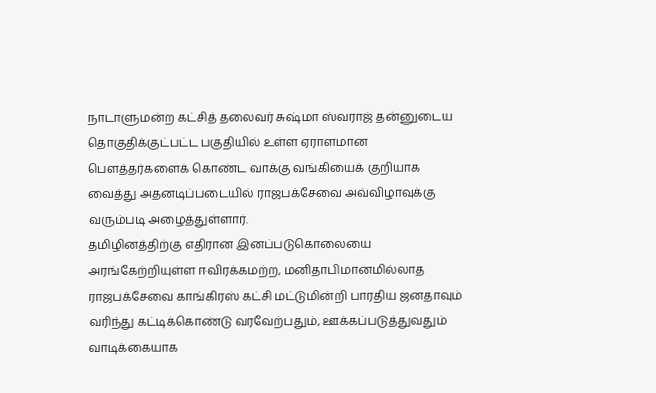நாடாளுமன்ற கட்சித் தலைவர் சுஷ்மா ஸ்வராஜ் தன்னுடைய தொகுதிக்குட்பட்ட பகுதியில் உள்ள ஏராளமான பௌத்தர்களைக் கொண்ட வாக்கு வங்கியைக் குறியாக வைத்து அதனடிப்படையில் ராஜபக்சேவை அவ்விழாவுக்கு வரும்படி அழைத்துள்ளார்.
தமிழினத்திற்கு எதிரான இனப்படுகொலையை அரங்கேற்றியுள்ள ஈவிரக்கமற்ற, மனிதாபிமானமில்லாத ராஜபக்சேவை காங்கிரஸ் கட்சி மட்டுமின்றி பாரதிய ஜனதாவும் வரிந்து கட்டிக்கொண்டு வரவேற்பதும், ஊக்கப்படுத்துவதும் வாடிக்கையாக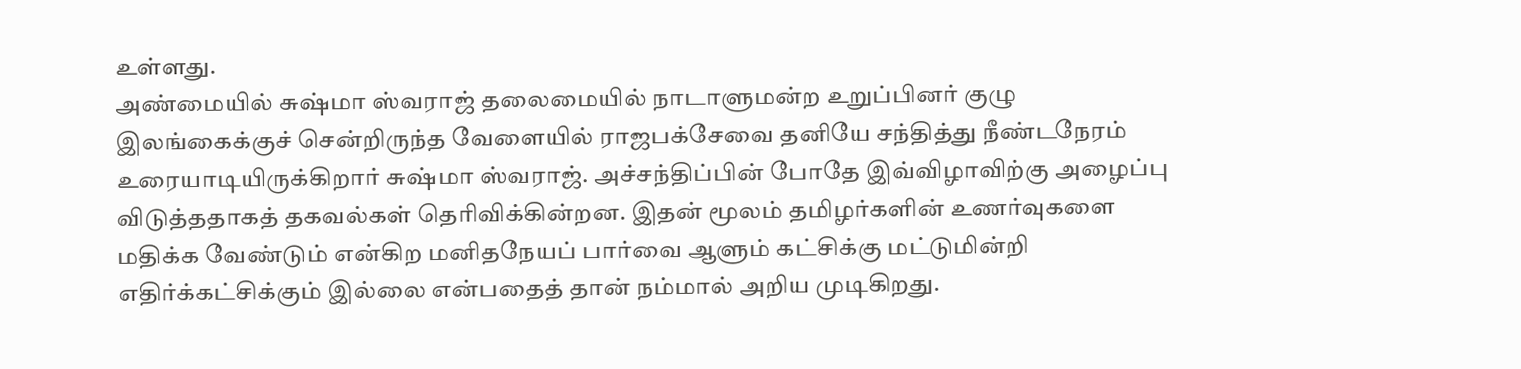உள்ளது.
அண்மையில் சுஷ்மா ஸ்வராஜ் தலைமையில் நாடாளுமன்ற உறுப்பினர் குழு இலங்கைக்குச் சென்றிருந்த வேளையில் ராஜபக்சேவை தனியே சந்தித்து நீண்டநேரம் உரையாடியிருக்கிறார் சுஷ்மா ஸ்வராஜ். அச்சந்திப்பின் போதே இவ்விழாவிற்கு அழைப்பு விடுத்ததாகத் தகவல்கள் தெரிவிக்கின்றன. இதன் மூலம் தமிழர்களின் உணர்வுகளை மதிக்க வேண்டும் என்கிற மனிதநேயப் பார்வை ஆளும் கட்சிக்கு மட்டுமின்றி எதிர்க்கட்சிக்கும் இல்லை என்பதைத் தான் நம்மால் அறிய முடிகிறது.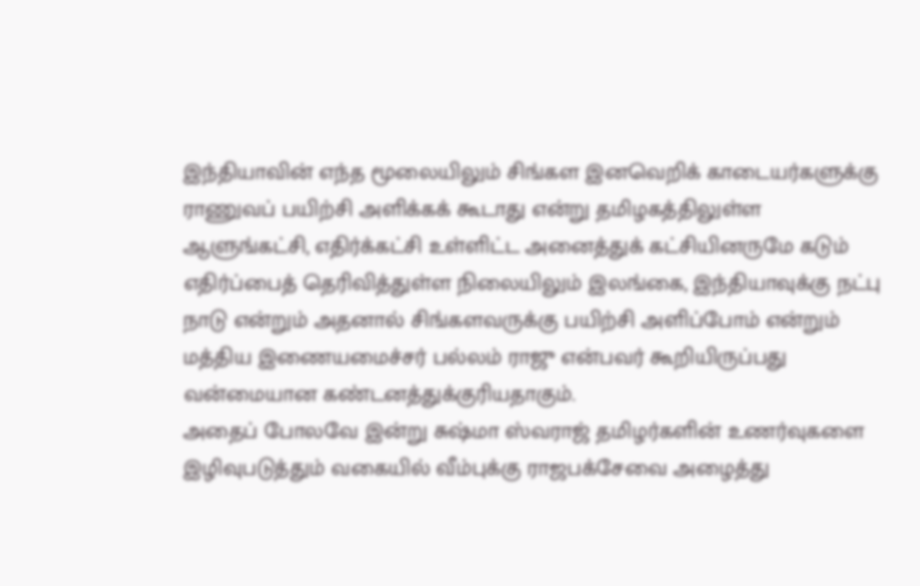இந்தியாவின் எந்த மூலையிலும் சிங்கள இனவெறிக் காடையர்களுக்கு ராணுவப் பயிற்சி அளிக்கக் கூடாது என்று தமிழகத்திலுள்ள ஆளுங்கட்சி, எதிர்க்கட்சி உள்ளிட்ட அனைத்துக் கட்சியினருமே கடும் எதிர்ப்பைத் தெரிவித்துள்ள நிலையிலும் இலங்கை, இந்தியாவுக்கு நட்பு நாடு என்றும் அதனால் சிங்களவருக்கு பயிற்சி அளிப்போம் என்றும் மத்திய இணையமைச்சர் பல்லம் ராஜு என்பவர் கூறியிருப்பது வன்மையான கண்டனத்துக்குரியதாகும்.
அதைப் போலவே இன்று சுஷ்மா ஸ்வராஜ் தமிழர்களின் உணர்வுகளை இழிவுபடுத்தும் வகையில் வீம்புக்கு ராஜபக்சேவை அழைத்து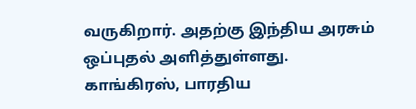வருகிறார். அதற்கு இந்திய அரசும் ஒப்புதல் அளித்துள்ளது.
காங்கிரஸ், பாரதிய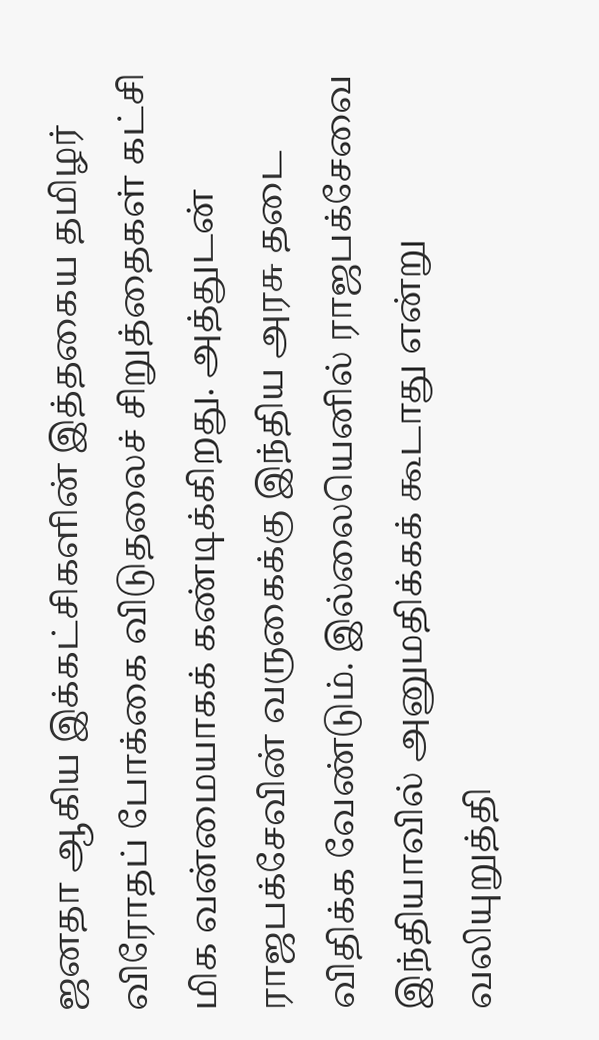ஜனதா ஆகிய இக்கட்சிகளின் இத்தகைய தமிழர் விரோதப் போக்கை விடுதலைச் சிறுத்தைகள் கட்சி மிக வன்மையாகக் கண்டிக்கிறது. அத்துடன் ராஜபக்சேவின் வருகைக்கு இந்திய அரசு தடை விதிக்க வேண்டும். இல்லையெனில் ராஜபக்சேவை இந்தியாவில் அனுமதிக்கக் கூடாது என்று வலியுறுத்தி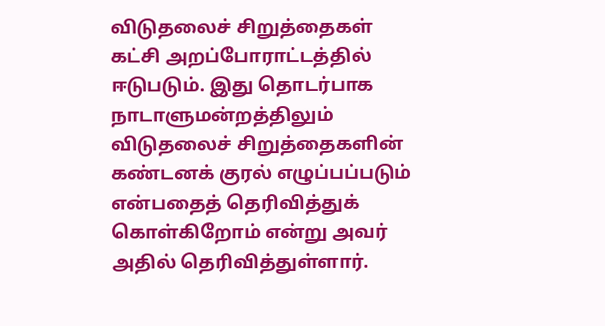விடுதலைச் சிறுத்தைகள் கட்சி அறப்போராட்டத்தில் ஈடுபடும். இது தொடர்பாக நாடாளுமன்றத்திலும் விடுதலைச் சிறுத்தைகளின் கண்டனக் குரல் எழுப்பப்படும் என்பதைத் தெரிவித்துக் கொள்கிறோம் என்று அவர் அதில் தெரிவித்துள்ளார்.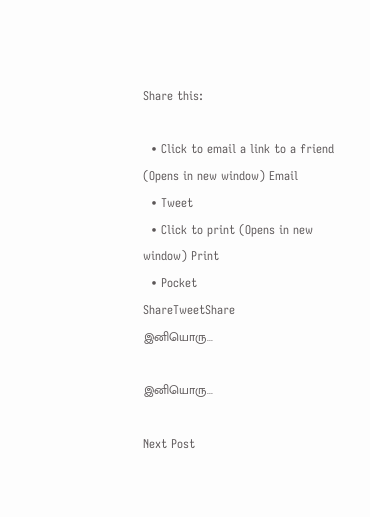Share this:

  • Click to email a link to a friend (Opens in new window) Email
  • Tweet
  • Click to print (Opens in new window) Print
  • Pocket
ShareTweetShare
இனியொரு...

இனியொரு...

Next Post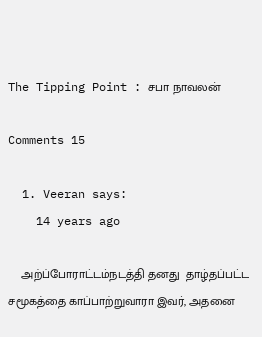The Tipping Point : சபா நாவலன்

Comments 15

  1. Veeran says:
    14 years ago

    அற்ப்போராட்டம்நடத்தி தனது  தாழ்தப்பட்ட சமூகத்தை காப்பாற்றுவாரா இவர், அதனை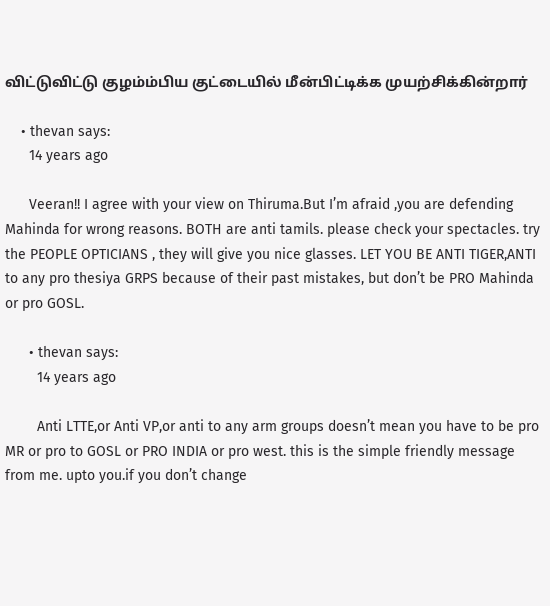விட்டுவிட்டு குழம்ம்பிய குட்டையில் மீன்பிட்டிக்க முயற்சிக்கின்றார்

    • thevan says:
      14 years ago

      Veeran!! I agree with your view on Thiruma.But I’m afraid ,you are defending Mahinda for wrong reasons. BOTH are anti tamils. please check your spectacles. try the PEOPLE OPTICIANS , they will give you nice glasses. LET YOU BE ANTI TIGER,ANTI to any pro thesiya GRPS because of their past mistakes, but don’t be PRO Mahinda or pro GOSL.

      • thevan says:
        14 years ago

        Anti LTTE,or Anti VP,or anti to any arm groups doesn’t mean you have to be pro MR or pro to GOSL or PRO INDIA or pro west. this is the simple friendly message from me. upto you.if you don’t change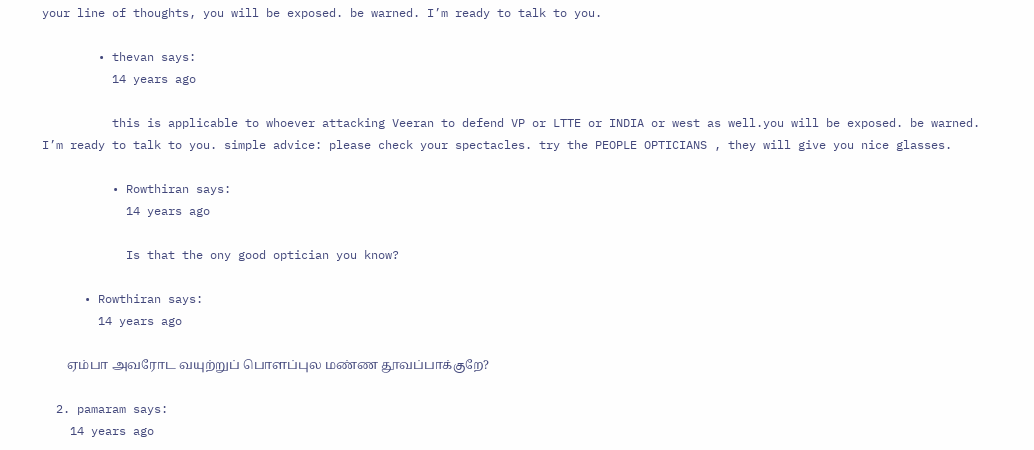your line of thoughts, you will be exposed. be warned. I’m ready to talk to you.

        • thevan says:
          14 years ago

          this is applicable to whoever attacking Veeran to defend VP or LTTE or INDIA or west as well.you will be exposed. be warned. I’m ready to talk to you. simple advice: please check your spectacles. try the PEOPLE OPTICIANS , they will give you nice glasses.

          • Rowthiran says:
            14 years ago

            Is that the ony good optician you know?

      • Rowthiran says:
        14 years ago

        ஏம்பா அவரோட வயுற்றுப் பொளப்புல மண்ண தூவப்பாக்குறே?

  2. pamaram says:
    14 years ago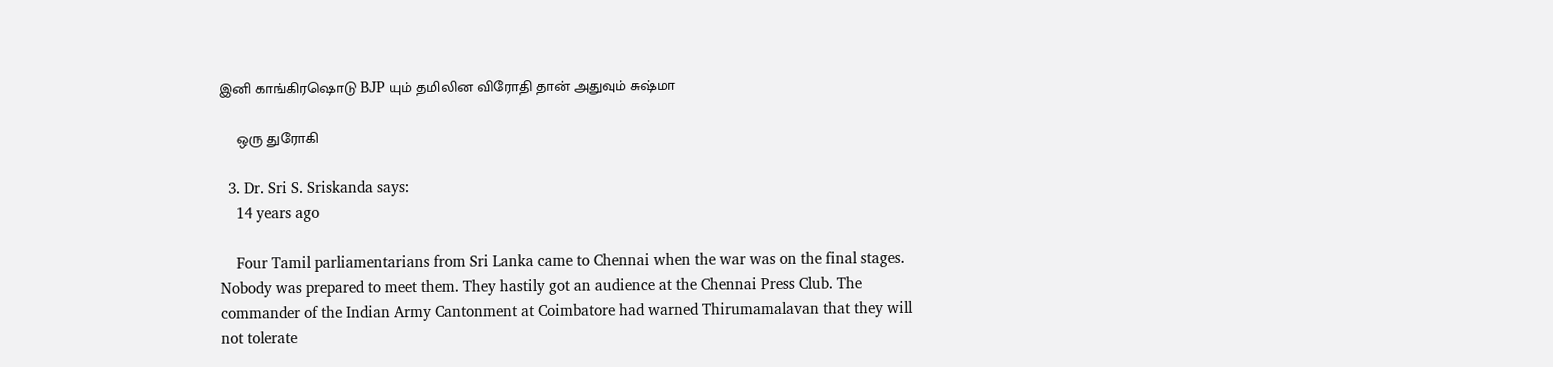இனி காங்கிரஷொடு BJP யும் தமிலின விரோதி தான் அதுவும் சுஷ்மா

    ஒரு துரோகி

  3. Dr. Sri S. Sriskanda says:
    14 years ago

    Four Tamil parliamentarians from Sri Lanka came to Chennai when the war was on the final stages. Nobody was prepared to meet them. They hastily got an audience at the Chennai Press Club. The commander of the Indian Army Cantonment at Coimbatore had warned Thirumamalavan that they will not tolerate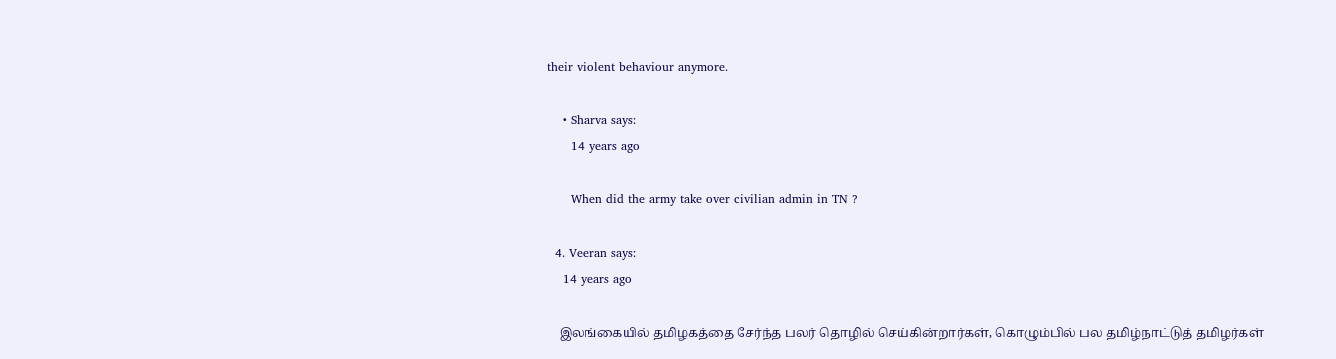their violent behaviour anymore.

    • Sharva says:
      14 years ago

      When did the army take over civilian admin in TN ?

  4. Veeran says:
    14 years ago

    இலங்கையில் தமிழகத்தை சேர்ந்த பலர் தொழில் செய்கின்றார்கள், கொழும்பில் பல தமிழ்நாட்டுத் தமிழர்கள்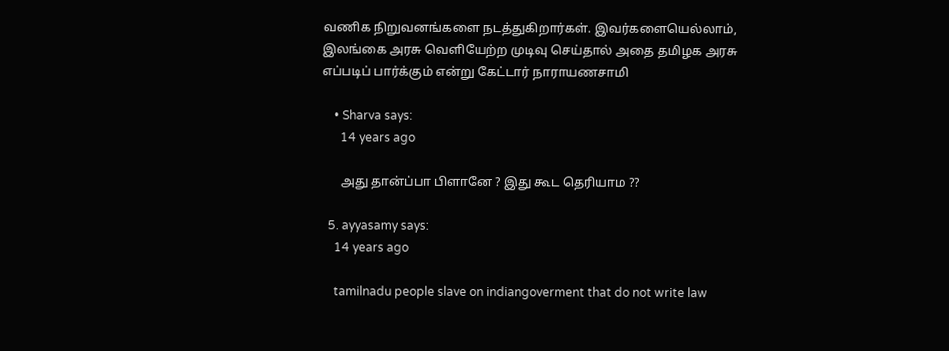வணிக நிறுவனங்களை நடத்துகிறார்கள். இவர்களையெல்லாம், இலங்கை அரசு வெளியேற்ற முடிவு செய்தால் அதை தமிழக அரசு எப்படிப் பார்க்கும் என்று கேட்டார் நாராயணசாமி

    • Sharva says:
      14 years ago

      அது தான்ப்பா பிளானே ? இது கூட தெரியாம ??

  5. ayyasamy says:
    14 years ago

    tamilnadu people slave on indiangoverment that do not write law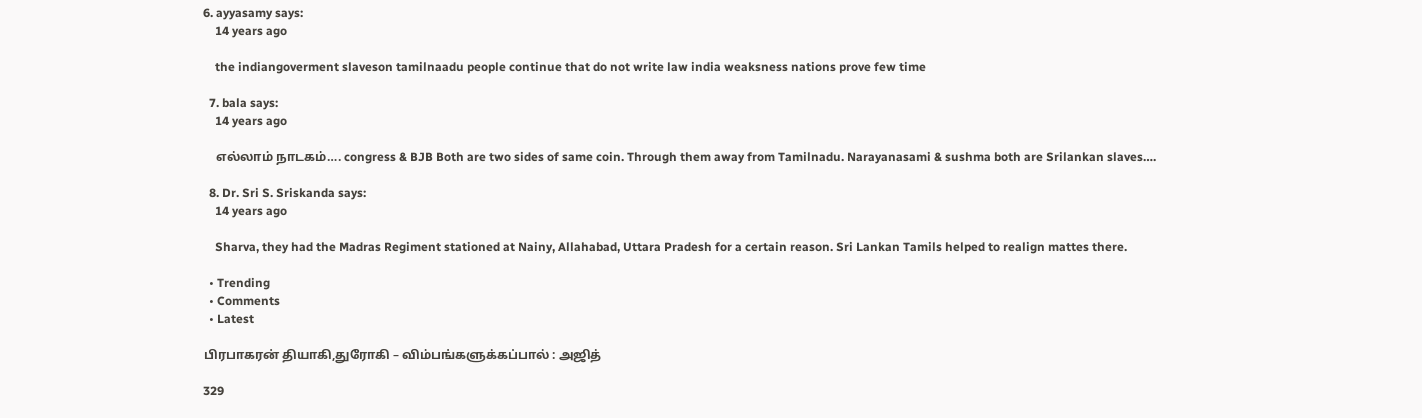6. ayyasamy says:
    14 years ago

    the indiangoverment slaveson tamilnaadu people continue that do not write law india weaksness nations prove few time

  7. bala says:
    14 years ago

    எல்லாம் நாடகம்…. congress & BJB Both are two sides of same coin. Through them away from Tamilnadu. Narayanasami & sushma both are Srilankan slaves….

  8. Dr. Sri S. Sriskanda says:
    14 years ago

    Sharva, they had the Madras Regiment stationed at Nainy, Allahabad, Uttara Pradesh for a certain reason. Sri Lankan Tamils helped to realign mattes there.

  • Trending
  • Comments
  • Latest

பிரபாகரன் தியாகி,துரோகி – விம்பங்களுக்கப்பால் : அஜித்

329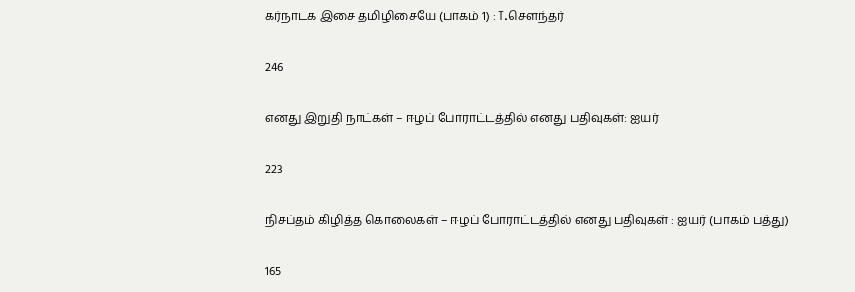கர்நாடக இசை தமிழிசையே (பாகம் 1) : T.செளந்தர்

246

எனது இறுதி நாட்கள் – ஈழப் போராட்டத்தில் எனது பதிவுகள்: ஐயர்

223

நிசப்தம் கிழித்த கொலைகள் – ஈழப் போராட்டத்தில் எனது பதிவுகள் : ஐயர் (பாகம் பத்து)

165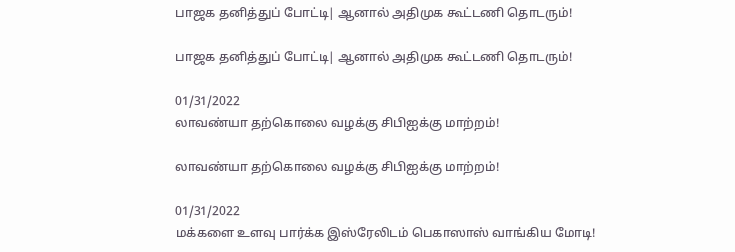பாஜக தனித்துப் போட்டி| ஆனால் அதிமுக கூட்டணி தொடரும்!

பாஜக தனித்துப் போட்டி| ஆனால் அதிமுக கூட்டணி தொடரும்!

01/31/2022
லாவண்யா தற்கொலை வழக்கு சிபிஐக்கு மாற்றம்!

லாவண்யா தற்கொலை வழக்கு சிபிஐக்கு மாற்றம்!

01/31/2022
மக்களை உளவு பார்க்க இஸ்ரேலிடம் பெகாஸாஸ் வாங்கிய மோடி!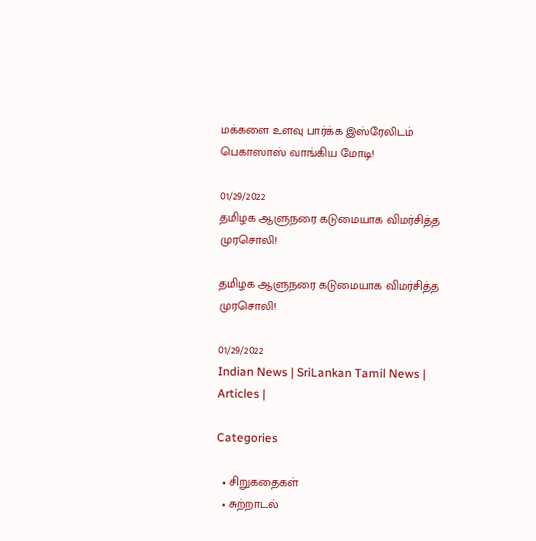மக்களை உளவு பார்க்க இஸ்ரேலிடம் பெகாஸாஸ் வாங்கிய மோடி!

01/29/2022
தமிழக ஆளுநரை கடுமையாக விமர்சித்த முரசொலி!

தமிழக ஆளுநரை கடுமையாக விமர்சித்த முரசொலி!

01/29/2022
Indian News | SriLankan Tamil News | Articles |

Categories

  • சிறுகதைகள்
  • சுற்றாடல்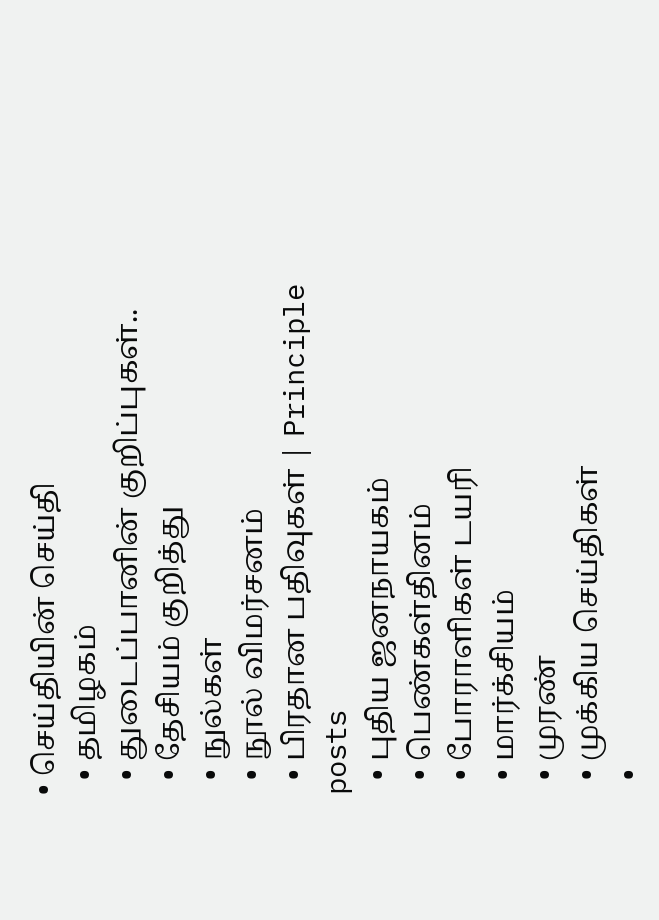• செய்தியின் செய்தி
  • தமிழகம்
  • துடைப்பானின் குறிப்புகள்..
  • தேசியம் குறித்து
  • நுல்கள்
  • நூல் விமர்சனம்
  • பிரதான பதிவுகள் | Principle posts
  • புதிய ஜனநாயகம்
  • பெண்கள்தினம்
  • போராளிகள் டயரி
  • மார்க்சியம்
  • முரண்
  • முக்கிய செய்திகள்
  •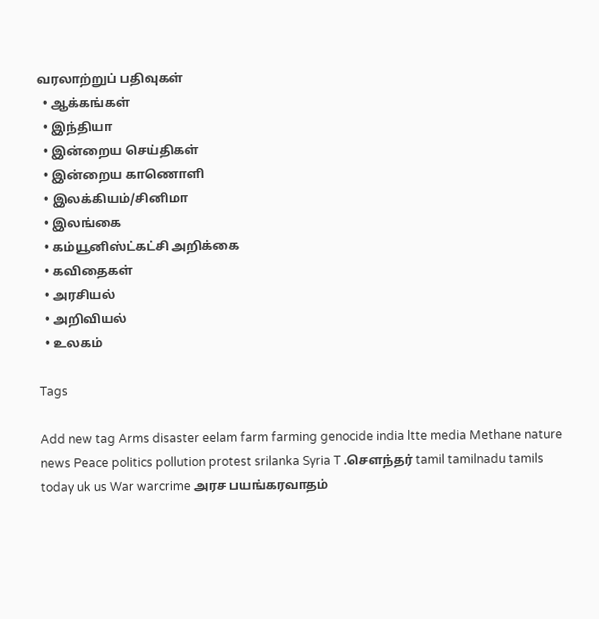வரலாற்றுப் பதிவுகள்
  • ஆக்கங்கள்
  • இந்தியா
  • இன்றைய செய்திகள்
  • இன்றைய காணொளி
  • இலக்கியம்/சினிமா
  • இலங்கை
  • கம்யூனிஸ்ட்கட்சி அறிக்கை
  • கவிதைகள்
  • அரசியல்
  • அறிவியல்
  • உலகம்

Tags

Add new tag Arms disaster eelam farm farming genocide india ltte media Methane nature news Peace politics pollution protest srilanka Syria T .சௌந்தர் tamil tamilnadu tamils today uk us War warcrime அரச பயங்கரவாதம்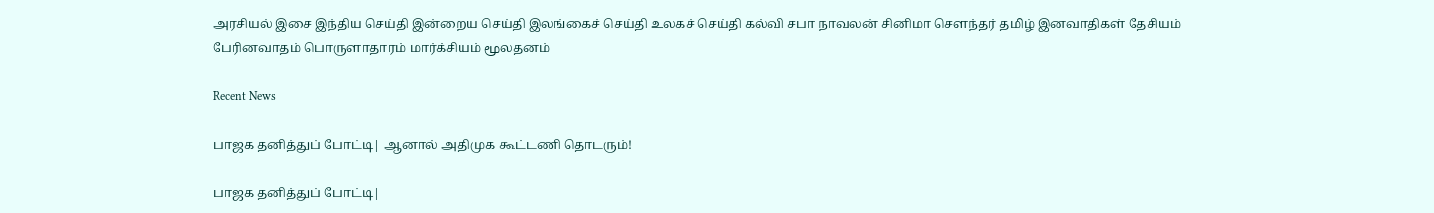அரசியல் இசை இந்திய செய்தி இன்றைய செய்தி இலங்கைச் செய்தி உலகச் செய்தி கல்வி சபா நாவலன் சினிமா சௌந்தர் தமிழ் இனவாதிகள் தேசியம் பேரினவாதம் பொருளாதாரம் மார்க்சியம் மூலதனம்

Recent News

பாஜக தனித்துப் போட்டி| ஆனால் அதிமுக கூட்டணி தொடரும்!

பாஜக தனித்துப் போட்டி|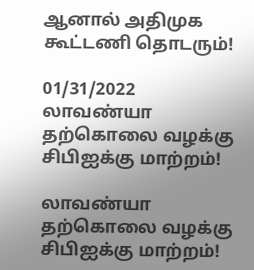ஆனால் அதிமுக கூட்டணி தொடரும்!

01/31/2022
லாவண்யா தற்கொலை வழக்கு சிபிஐக்கு மாற்றம்!

லாவண்யா தற்கொலை வழக்கு சிபிஐக்கு மாற்றம்!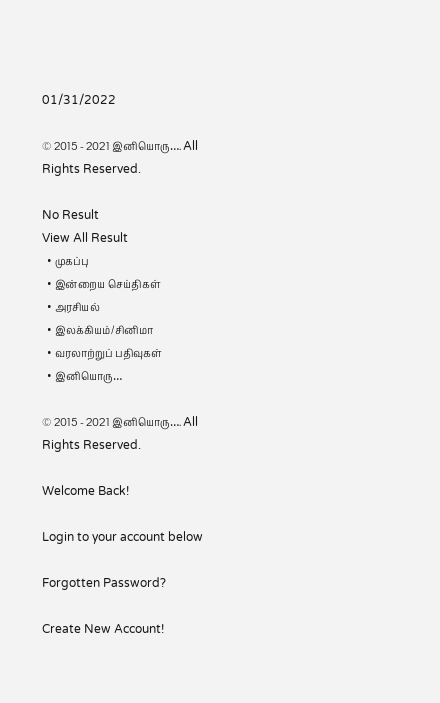01/31/2022

© 2015 - 2021 இனியொரு…. All Rights Reserved.

No Result
View All Result
  • முகப்பு
  • இன்றைய செய்திகள்
  • அரசியல்
  • இலக்கியம்/சினிமா
  • வரலாற்றுப் பதிவுகள்
  • இனியொரு…

© 2015 - 2021 இனியொரு…. All Rights Reserved.

Welcome Back!

Login to your account below

Forgotten Password?

Create New Account!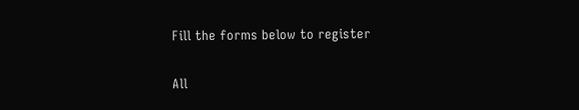Fill the forms below to register

All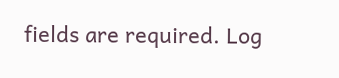fields are required. Log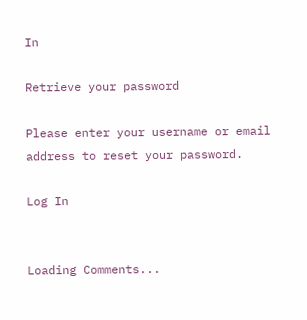In

Retrieve your password

Please enter your username or email address to reset your password.

Log In


Loading Comments...